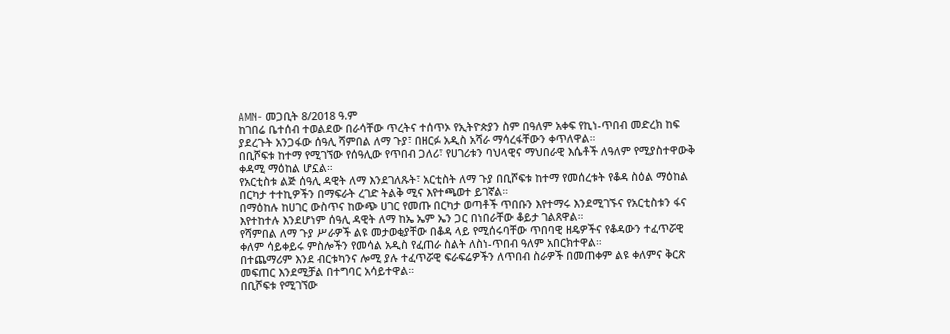AMN- መጋቢት 8/2018 ዓ.ም
ከገበሬ ቤተሰብ ተወልደው በራሳቸው ጥረትና ተሰጥኦ የኢትዮጵያን ስም በዓለም አቀፍ የኪነ-ጥበብ መድረክ ከፍ ያደረጉት አንጋፋው ሰዓሊ ሻምበል ለማ ጉያ፣ በዘርፉ አዲስ አሻራ ማሳረፋቸውን ቀጥለዋል።
በቢሾፍቱ ከተማ የሚገኘው የሰዓሊው የጥበብ ጋለሪ፣ የሀገሪቱን ባህላዊና ማህበራዊ እሴቶች ለዓለም የሚያስተዋውቅ ቀዳሚ ማዕከል ሆኗል።
የአርቲስቱ ልጅ ሰዓሊ ዳዊት ለማ እንደገለጹት፣ አርቲስት ለማ ጉያ በቢሾፍቱ ከተማ የመሰረቱት የቆዳ ስዕል ማዕከል በርካታ ተተኪዎችን በማፍራት ረገድ ትልቅ ሚና እየተጫወተ ይገኛል።
በማዕከሉ ከሀገር ውስጥና ከውጭ ሀገር የመጡ በርካታ ወጣቶች ጥበቡን እየተማሩ እንደሚገኙና የአርቲስቱን ፋና እየተከተሉ እንደሆነም ሰዓሊ ዳዊት ለማ ከኤ ኤም ኤን ጋር በነበራቸው ቆይታ ገልጸዋል።
የሻምበል ለማ ጉያ ሥራዎች ልዩ መታወቂያቸው በቆዳ ላይ የሚሰሩባቸው ጥበባዊ ዘዴዎችና የቆዳውን ተፈጥሯዊ ቀለም ሳይቀይሩ ምስሎችን የመሳል አዲስ የፈጠራ ስልት ለስነ-ጥበብ ዓለም አበርክተዋል።
በተጨማሪም እንደ ብርቱካንና ሎሚ ያሉ ተፈጥሯዊ ፍራፍሬዎችን ለጥበብ ስራዎች በመጠቀም ልዩ ቀለምና ቅርጽ መፍጠር እንደሚቻል በተግባር አሳይተዋል።
በቢሾፍቱ የሚገኘው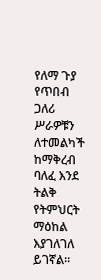የለማ ጉያ የጥበብ ጋለሪ ሥራዎቹን ለተመልካች ከማቅረብ ባለፈ እንደ ትልቅ የትምህርት ማዕከል እያገለገለ ይገኛል።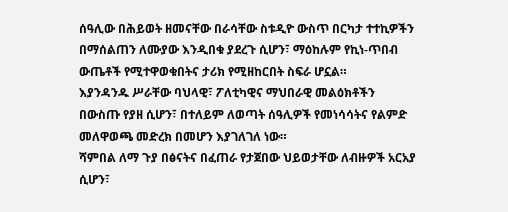ሰዓሊው በሕይወት ዘመናቸው በራሳቸው ስቱዲዮ ውስጥ በርካታ ተተኪዎችን በማሰልጠን ለሙያው እንዲበቁ ያደረጉ ሲሆን፣ ማዕከሉም የኪነ-ጥበብ ውጤቶች የሚተዋወቁበትና ታሪክ የሚዘከርበት ስፍራ ሆኗል።
እያንዳንዱ ሥራቸው ባህላዊ፣ ፖለቲካዊና ማህበራዊ መልዕክቶችን በውስጡ የያዘ ሲሆን፣ በተለይም ለወጣት ሰዓሊዎች የመነሳሳትና የልምድ መለዋወጫ መድረክ በመሆን እያገለገለ ነው።
ሻምበል ለማ ጉያ በፅናትና በፈጠራ የታጀበው ህይወታቸው ለብዙዎች አርአያ ሲሆን፣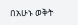በአሁኑ ወቅት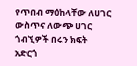የጥበብ ማዕከላቸው ለሀገር ውስጥና ለውጭ ሀገር ጎብኚዎች በሩን ክፍት አድርጎ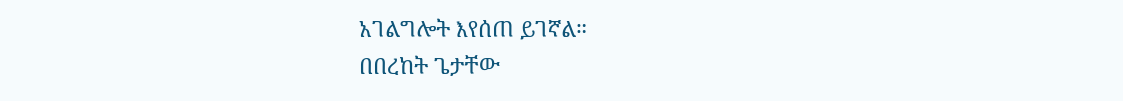አገልግሎት እየሰጠ ይገኛል።
በበረከት ጌታቸው